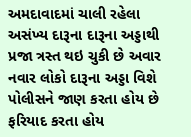અમદાવાદમાં ચાલી રહેલા અસંખ્ય દારૂના દારૂના અડ્ડાથી પ્રજા ત્રસ્ત થઇ ચુકી છે અવાર નવાર લોકો દારૂના અડ્ડા વિશે પોલીસને જાણ કરતા હોય છે ફરિયાદ કરતા હોય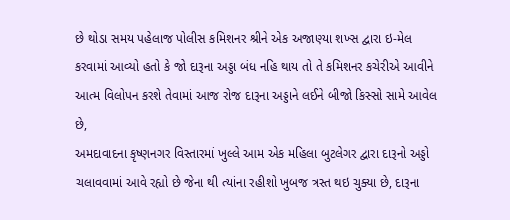છે થોડા સમય પહેલાજ પોલીસ કમિશનર શ્રીને એક અજાણ્યા શખ્સ દ્વારા ઇ-મેલ કરવામાં આવ્યો હતો કે જો દારૂના અડ્ડા બંધ નહિ થાય તો તે કમિશનર કચેરીએ આવીને આત્મ વિલોપન કરશે તેવામાં આજ રોજ દારૂના અડ્ડાને લઈને બીજો કિસ્સો સામે આવેલ છે,
અમદાવાદના કૃષ્ણનગર વિસ્તારમાં ખુલ્લે આમ એક મહિલા બુટલેગર દ્વારા દારૂનો અડ્ડો ચલાવવામાં આવે રહ્યો છે જેના થી ત્યાંના રહીશો ખુબજ ત્રસ્ત થઇ ચુક્યા છે, દારૂના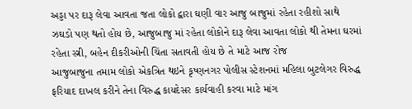અડ્ડા પર દારૂ લેવા આવતા જતા લોકો દ્વારા ઘણી વાર આજુ બાજુમાં રહેતા રહીશો સાથે ઝઘડો પણ થતો હોય છે, આજુબાજુ માં રહેતા લોકોને દારૂ લેવા આવતા લોકો થી તેમના ઘરમાં રહેતા સ્ત્રી, બહેન દીકરીઓની ચિંતા સતાવતી હોય છે તે માટે આજ રોજ
આજુબાજુના તમામ લોકો એકત્રિત થઇને કૃષ્ણનગર પોલીસ સ્ટેશનમાં મહિલા બુટલેગર વિરુદ્ધ ફરિયાદ દાખલ કરીને તેના વિરુદ્ધ કાયદેસર કાર્યવાહી કરવા માટે માંગ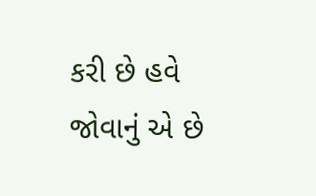કરી છે હવે જોવાનું એ છે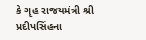કે ગૃહ રાજયમંત્રી શ્રી પ્રદીપસિંહના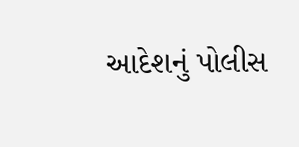આદેશનું પોલીસ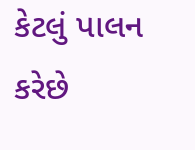કેટલું પાલન કરેછે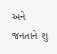અને જનતાને શુ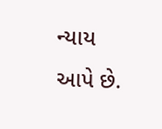ન્યાય આપે છે.